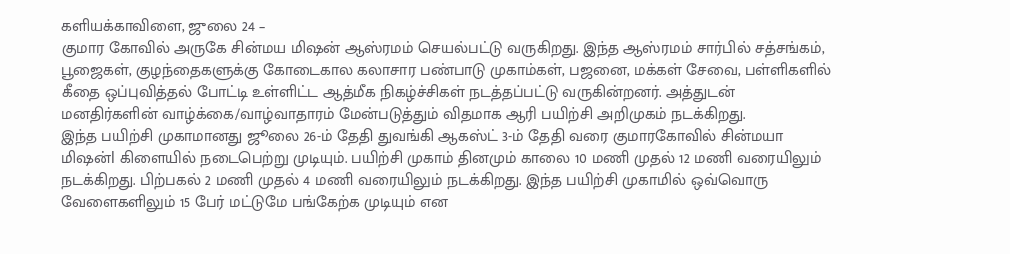களியக்காவிளை, ஜுலை 24 –
குமார கோவில் அருகே சின்மய மிஷன் ஆஸ்ரமம் செயல்பட்டு வருகிறது. இந்த ஆஸ்ரமம் சார்பில் சத்சங்கம், பூஜைகள், குழந்தைகளுக்கு கோடைகால கலாசார பண்பாடு முகாம்கள், பஜனை, மக்கள் சேவை, பள்ளிகளில் கீதை ஒப்புவித்தல் போட்டி உள்ளிட்ட ஆத்மீக நிகழ்ச்சிகள் நடத்தப்பட்டு வருகின்றனர். அத்துடன் மனதிர்களின் வாழ்க்கை/வாழ்வாதாரம் மேன்படுத்தும் விதமாக ஆரி பயிற்சி அறிமுகம் நடக்கிறது.
இந்த பயிற்சி முகாமானது ஜூலை 26-ம் தேதி துவங்கி ஆகஸ்ட் 3-ம் தேதி வரை குமாரகோவில் சின்மயா மிஷன்l கிளையில் நடைபெற்று முடியும். பயிற்சி முகாம் தினமும் காலை 10 மணி முதல் 12 மணி வரையிலும் நடக்கிறது. பிற்பகல் 2 மணி முதல் 4 மணி வரையிலும் நடக்கிறது. இந்த பயிற்சி முகாமில் ஒவ்வொரு வேளைகளிலும் 15 பேர் மட்டுமே பங்கேற்க முடியும் என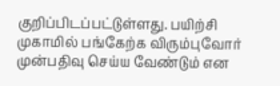குறிப்பிடப்பட்டுள்ளது. பயிற்சி முகாமில் பங்கேற்க விரும்புவோர் முன்பதிவு செய்ய வேண்டும் என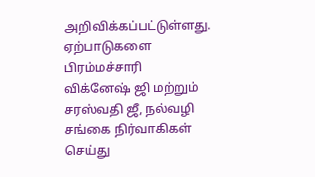அறிவிக்கப்பட்டுள்ளது.
ஏற்பாடுகளை பிரம்மச்சாரி விக்னேஷ் ஜி மற்றும் சரஸ்வதி ஜீ, நல்வழி சங்கை நிர்வாகிகள் செய்து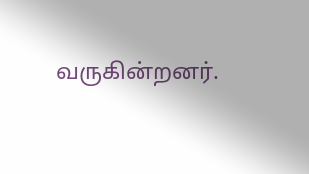வருகின்றனர்.